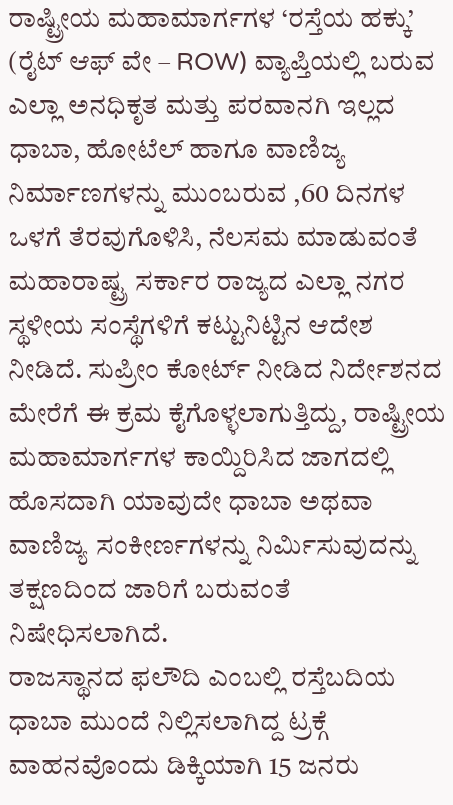ರಾಷ್ಟ್ರೀಯ ಮಹಾಮಾರ್ಗಗಳ ‘ರಸ್ತೆಯ ಹಕ್ಕು’ (ರೈಟ್ ಆಫ್ ವೇ – ROW) ವ್ಯಾಪ್ತಿಯಲ್ಲಿ ಬರುವ ಎಲ್ಲಾ ಅನಧಿಕೃತ ಮತ್ತು ಪರವಾನಗಿ ಇಲ್ಲದ ಧಾಬಾ, ಹೋಟೆಲ್ ಹಾಗೂ ವಾಣಿಜ್ಯ ನಿರ್ಮಾಣಗಳನ್ನು ಮುಂಬರುವ ,60 ದಿನಗಳ ಒಳಗೆ ತೆರವುಗೊಳಿಸಿ, ನೆಲಸಮ ಮಾಡುವಂತೆ ಮಹಾರಾಷ್ಟ್ರ ಸರ್ಕಾರ ರಾಜ್ಯದ ಎಲ್ಲಾ ನಗರ ಸ್ಥಳೀಯ ಸಂಸ್ಥೆಗಳಿಗೆ ಕಟ್ಟುನಿಟ್ಟಿನ ಆದೇಶ ನೀಡಿದೆ. ಸುಪ್ರೀಂ ಕೋರ್ಟ್ ನೀಡಿದ ನಿರ್ದೇಶನದ ಮೇರೆಗೆ ಈ ಕ್ರಮ ಕೈಗೊಳ್ಳಲಾಗುತ್ತಿದ್ದು, ರಾಷ್ಟ್ರೀಯ ಮಹಾಮಾರ್ಗಗಳ ಕಾಯ್ದಿರಿಸಿದ ಜಾಗದಲ್ಲಿ ಹೊಸದಾಗಿ ಯಾವುದೇ ಧಾಬಾ ಅಥವಾ ವಾಣಿಜ್ಯ ಸಂಕೀರ್ಣಗಳನ್ನು ನಿರ್ಮಿಸುವುದನ್ನು ತಕ್ಷಣದಿಂದ ಜಾರಿಗೆ ಬರುವಂತೆ ನಿಷೇಧಿಸಲಾಗಿದೆ.
ರಾಜಸ್ಥಾನದ ಫಲೌದಿ ಎಂಬಲ್ಲಿ ರಸ್ತೆಬದಿಯ ಧಾಬಾ ಮುಂದೆ ನಿಲ್ಲಿಸಲಾಗಿದ್ದ ಟ್ರಕ್ಗೆ ವಾಹನವೊಂದು ಡಿಕ್ಕಿಯಾಗಿ 15 ಜನರು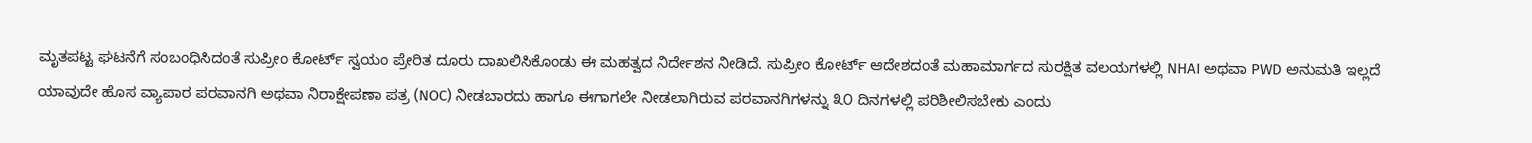ಮೃತಪಟ್ಟ ಘಟನೆಗೆ ಸಂಬಂಧಿಸಿದಂತೆ ಸುಪ್ರೀಂ ಕೋರ್ಟ್ ಸ್ವಯಂ ಪ್ರೇರಿತ ದೂರು ದಾಖಲಿಸಿಕೊಂಡು ಈ ಮಹತ್ವದ ನಿರ್ದೇಶನ ನೀಡಿದೆ. ಸುಪ್ರೀಂ ಕೋರ್ಟ್ ಆದೇಶದಂತೆ ಮಹಾಮಾರ್ಗದ ಸುರಕ್ಷಿತ ವಲಯಗಳಲ್ಲಿ NHAI ಅಥವಾ PWD ಅನುಮತಿ ಇಲ್ಲದೆ ಯಾವುದೇ ಹೊಸ ವ್ಯಾಪಾರ ಪರವಾನಗಿ ಅಥವಾ ನಿರಾಕ್ಷೇಪಣಾ ಪತ್ರ (NOC) ನೀಡಬಾರದು ಹಾಗೂ ಈಗಾಗಲೇ ನೀಡಲಾಗಿರುವ ಪರವಾನಗಿಗಳನ್ನು ೩೦ ದಿನಗಳಲ್ಲಿ ಪರಿಶೀಲಿಸಬೇಕು ಎಂದು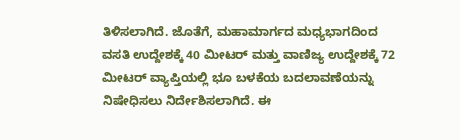ತಿಳಿಸಲಾಗಿದೆ. ಜೊತೆಗೆ, ಮಹಾಮಾರ್ಗದ ಮಧ್ಯಭಾಗದಿಂದ ವಸತಿ ಉದ್ದೇಶಕ್ಕೆ 40 ಮೀಟರ್ ಮತ್ತು ವಾಣಿಜ್ಯ ಉದ್ದೇಶಕ್ಕೆ 72 ಮೀಟರ್ ವ್ಯಾಪ್ತಿಯಲ್ಲಿ ಭೂ ಬಳಕೆಯ ಬದಲಾವಣೆಯನ್ನು ನಿಷೇಧಿಸಲು ನಿರ್ದೇಶಿಸಲಾಗಿದೆ. ಈ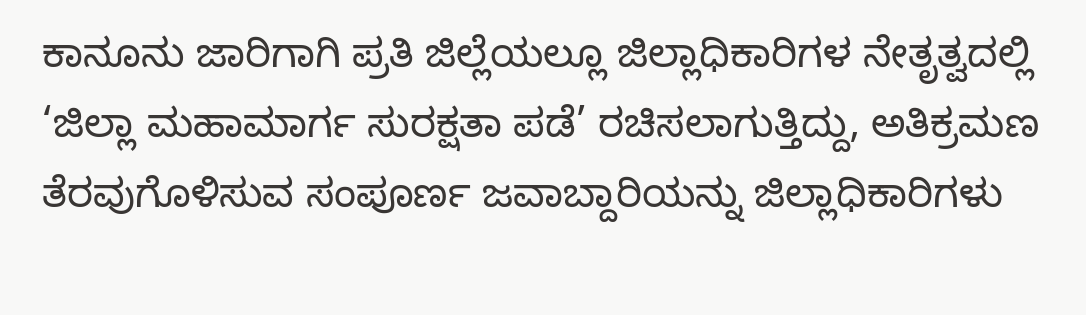ಕಾನೂನು ಜಾರಿಗಾಗಿ ಪ್ರತಿ ಜಿಲ್ಲೆಯಲ್ಲೂ ಜಿಲ್ಲಾಧಿಕಾರಿಗಳ ನೇತೃತ್ವದಲ್ಲಿ ‘ಜಿಲ್ಲಾ ಮಹಾಮಾರ್ಗ ಸುರಕ್ಷತಾ ಪಡೆ’ ರಚಿಸಲಾಗುತ್ತಿದ್ದು, ಅತಿಕ್ರಮಣ ತೆರವುಗೊಳಿಸುವ ಸಂಪೂರ್ಣ ಜವಾಬ್ದಾರಿಯನ್ನು ಜಿಲ್ಲಾಧಿಕಾರಿಗಳು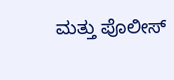ಮತ್ತು ಪೊಲೀಸ್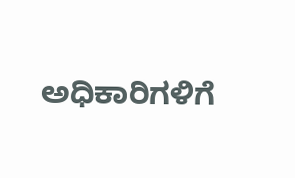ಅಧಿಕಾರಿಗಳಿಗೆ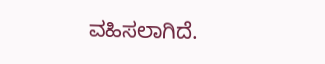ವಹಿಸಲಾಗಿದೆ.